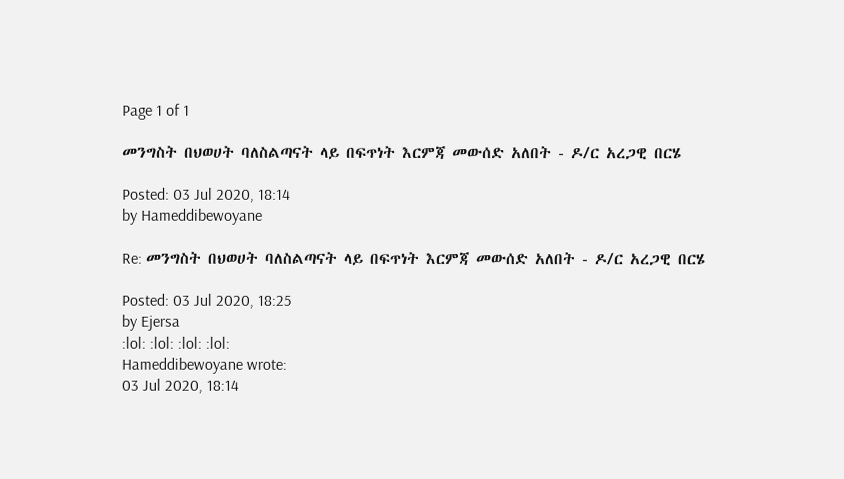Page 1 of 1

መንግስት በህወሀት ባለስልጣናት ላይ በፍጥነት እርምጃ መውሰድ አለበት - ዶ/ር አረጋዊ በርሄ

Posted: 03 Jul 2020, 18:14
by Hameddibewoyane

Re: መንግስት በህወሀት ባለስልጣናት ላይ በፍጥነት እርምጃ መውሰድ አለበት - ዶ/ር አረጋዊ በርሄ

Posted: 03 Jul 2020, 18:25
by Ejersa
:lol: :lol: :lol: :lol:
Hameddibewoyane wrote:
03 Jul 2020, 18:14